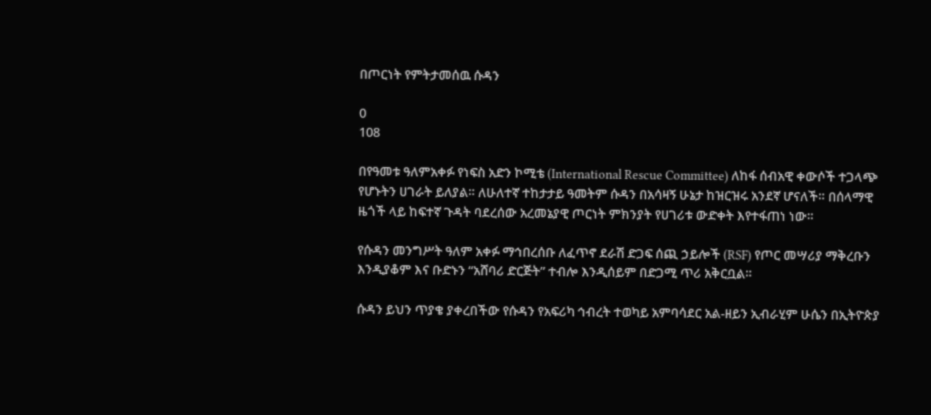በጦርነት የምትታመሰዉ ሱዳን

0
108

በየዓመቱ ዓለምአቀፉ የነፍስ አድን ኮሚቴ (International Rescue Committee) ለከፋ ሰብአዊ ቀውሶች ተጋላጭ የሆኑትን ሀገራት ይለያል። ለሁለተኛ ተከታታይ ዓመትም ሱዳን በአሳዛኝ ሁኔታ ከዝርዝሩ አንደኛ ሆናለች። በሰላማዊ ዜጎች ላይ ከፍተኛ ጉዳት ባደረሰው አረመኔያዊ ጦርነት ምክንያት የሀገሪቱ ውድቀት እየተፋጠነ ነው።

የሱዳን መንግሥት ዓለም አቀፉ ማኅበረሰቡ ለፈጥኖ ደራሽ ድጋፍ ሰጪ ኃይሎች (RSF) የጦር መሣሪያ ማቅረቡን እንዲያቆም እና ቡድኑን “አሸባሪ ድርጅት” ተብሎ እንዲሰይም በድጋሚ ጥሪ አቅርቧል።

ሱዳን ይህን ጥያቄ ያቀረበችው የሱዳን የአፍሪካ ኅብረት ተወካይ አምባሳደር አል-ዘይን ኢብራሂም ሁሴን በኢትዮጵያ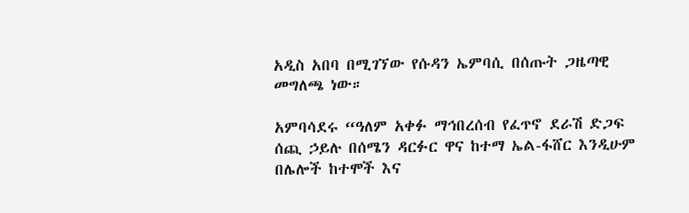አዲስ አበባ በሚገኘው የሱዳን ኤምባሲ በሰጡት ጋዜጣዊ መግለጫ ነው።

አምባሳደሩ “ዓለም አቀፉ ማኅበረሰብ የፈጥኖ ደራሽ ድጋፍ ሰጪ ኃይሉ በሰሜን ዳርፉር ዋና ከተማ ኤል-ፋሸር እንዲሁም በሌሎች ከተሞች እና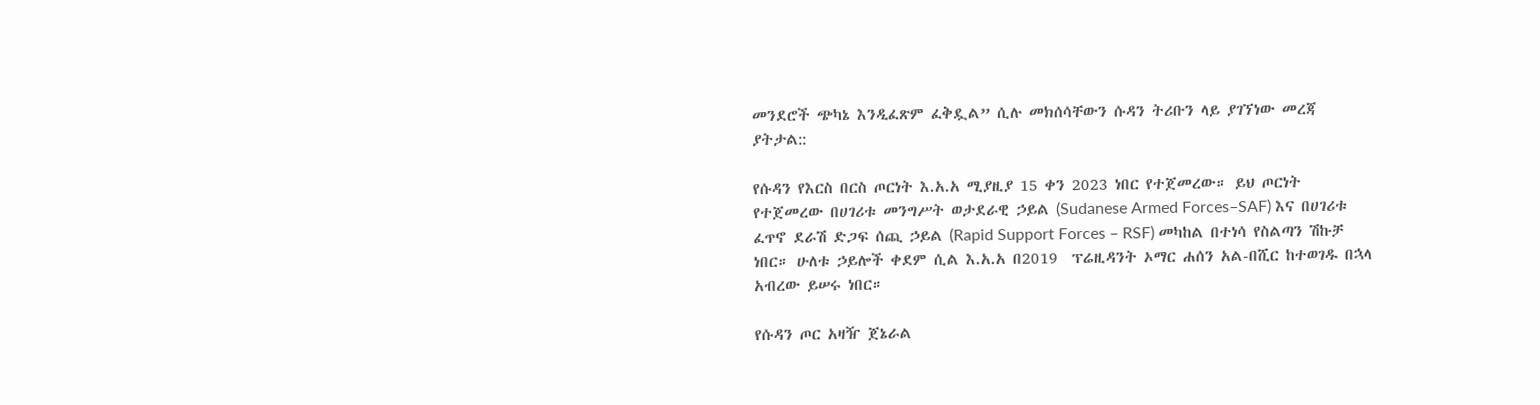መንደሮች ጭካኔ እንዲፈጽም ፈቅዷል” ሲሉ መክሰሳቸውን ሱዳን ትሪቡን ላይ ያገኘነው መረጃ ያትታል::

የሱዳን የእርስ በርስ ጦርነት እ.አ.አ ሚያዚያ 15 ቀን 2023 ነበር የተጀመረው። ይህ ጦርነት የተጀመረው በሀገሪቱ መንግሥት ወታደራዊ ኃይል (Sudanese Armed Forces–SAF) እና በሀገሪቱ ፈጥኖ ደራሽ ድጋፍ ሰጪ ኃይል (Rapid Support Forces – RSF) መካከል በተነሳ የስልጣን ሽኩቻ ነበር። ሁለቱ ኃይሎች ቀደም ሲል እ.አ.አ በ2019  ፕሬዚዳንት ኦማር ሐሰን አል-በሺር ከተወገዱ በኋላ አብረው ይሠሩ ነበር።

የሱዳን ጦር አዛዥ ጀኔራል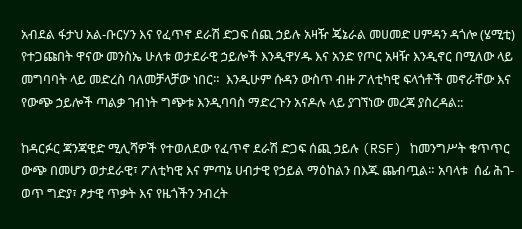አብደል ፋታህ አል-ቡርሃን እና የፈጥኖ ደራሽ ድጋፍ ሰጪ ኃይሉ አዛዥ ጄኔራል መሀመድ ሀምዳን ዳጎሎ (ሄሚቲ) የተጋጩበት ዋናው መንስኤ ሁለቱ ወታደራዊ ኃይሎች እንዲዋሃዱ እና አንድ የጦር አዛዥ እንዲኖር በሚለው ላይ መግባባት ላይ መድረስ ባለመቻላቻው ነበር።  እንዲሁም ሱዳን ውስጥ ብዙ ፖለቲካዊ ፍላጎቶች መኖራቸው እና   የውጭ ኃይሎች ጣልቃ ገብነት ግጭቱ እንዲባባስ ማድረጉን አናዶሉ ላይ ያገኘነው መረጃ ያስረዳል::

ከዳርፉር ጃንጃዊድ ሚሊሻዎች የተወለደው የፈጥኖ ደራሽ ድጋፍ ሰጪ ኃይሉ (RSF) ከመንግሥት ቁጥጥር ውጭ በመሆን ወታደራዊ፣ ፖለቲካዊ እና ምጣኔ ሀብታዊ የኃይል ማዕከልን በእጁ ጨብጧል። አባላቱ  ሰፊ ሕገ-ወጥ ግድያ፣ ፆታዊ ጥቃት እና የዜጎችን ንብረት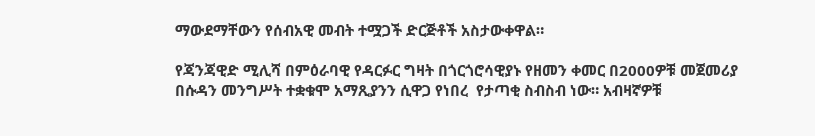ማውደማቸውን የሰብአዊ መብት ተሟጋች ድርጅቶች አስታውቀዋል።

የጃንጃዊድ ሚሊሻ በምዕራባዊ የዳርፉር ግዛት በጎርጎሮሳዊያኑ የዘመን ቀመር በ2000ዎቹ መጀመሪያ በሱዳን መንግሥት ተቋቁሞ አማጺያንን ሲዋጋ የነበረ  የታጣቂ ስብስብ ነው። አብዛኛዎቹ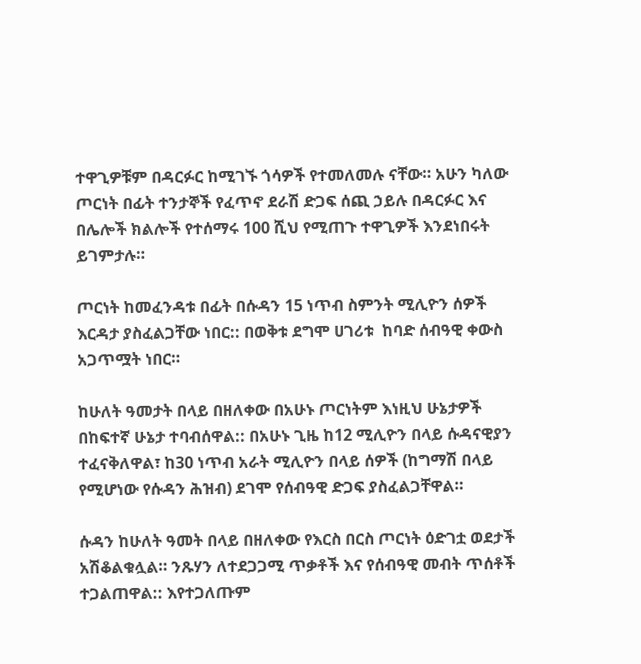ተዋጊዎቹም በዳርፉር ከሚገኙ ጎሳዎች የተመለመሉ ናቸው። አሁን ካለው ጦርነት በፊት ተንታኞች የፈጥኖ ደራሽ ድጋፍ ሰጪ ኃይሉ በዳርፉር እና በሌሎች ክልሎች የተሰማሩ 100 ሺህ የሚጠጉ ተዋጊዎች እንደነበሩት ይገምታሉ።

ጦርነት ከመፈንዳቱ በፊት በሱዳን 15 ነጥብ ስምንት ሚሊዮን ሰዎች እርዳታ ያስፈልጋቸው ነበር:: በወቅቱ ደግሞ ሀገሪቱ  ከባድ ሰብዓዊ ቀውስ አጋጥሟት ነበር።

ከሁለት ዓመታት በላይ በዘለቀው በአሁኑ ጦርነትም እነዚህ ሁኔታዎች በከፍተኛ ሁኔታ ተባብሰዋል:: በአሁኑ ጊዜ ከ12 ሚሊዮን በላይ ሱዳናዊያን ተፈናቅለዋል፣ ከ30 ነጥብ አራት ሚሊዮን በላይ ሰዎች (ከግማሽ በላይ የሚሆነው የሱዳን ሕዝብ) ደገሞ የሰብዓዊ ድጋፍ ያስፈልጋቸዋል።

ሱዳን ከሁለት ዓመት በላይ በዘለቀው የእርስ በርስ ጦርነት ዕድገቷ ወደታች አሽቆልቁሏል። ንጹሃን ለተደጋጋሚ ጥቃቶች እና የሰብዓዊ መብት ጥሰቶች ተጋልጠዋል:: እየተጋለጡም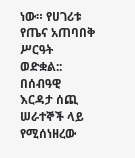ነው። የሀገሪቱ የጤና አጠባበቅ ሥርዓት ወድቋል:: በሰብዓዊ እርዳታ ሰጪ ሠራተኞች ላይ የሚሰነዘረው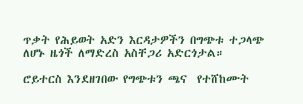ጥቃት የሕይወት አድን እርዳታዎችን በግጭቱ ተጋላጭ ለሆኑ ዜጎች ለማድረስ አስቸጋሪ አድርጎታል።

ሮይተርስ እንደዘገበው የግጭቱን ጫና  የተሸከሙት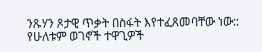ንጹሃን ጾታዊ ጥቃት በስፋት እየተፈጸመባቸው ነው:: የሁለቱም ወገኖች ተዋጊዎች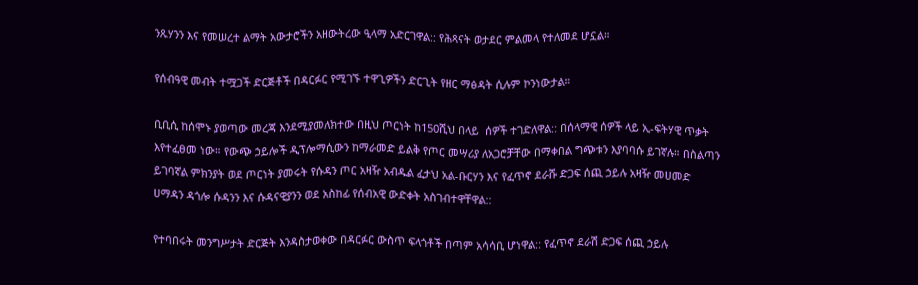ንጹሃንን እና የመሠረተ ልማት አውታሮችን አዘውትረው ዒላማ አድርገዋል:: የሕጻናት ወታደር ምልመላ የተለመደ ሆኗል።

የሰብዓዊ መብት ተሟጋች ድርጅቶች በዳርፉር የሚገኙ ተዋጊዎችን ድርጊት የዘር ማፅዳት ሲሉም ኮንነውታል።

ቢቢሲ ከሰሞኑ ያወጣው መረጃ እንደሚያመለክተው በዚህ ጦርነት ከ150ሺህ በላይ  ሰዎች ተገድለዋል:: በሰላማዊ ሰዎች ላይ ኢ-ፍትሃዊ ጥቃት እየተፈፀመ ነው። የውጭ ኃይሎች ዲፕሎማሲውን ከማራመድ ይልቅ የጦር መሣሪያ ለአጋሮቻቸው በማቀበል ግጭቱን እያባባሱ ይገኛሉ። በስልጣን ይገባኛል ምክንያት ወደ ጦርነት ያመሩት የሱዳን ጦር አዛዥ አብዱል ፈታህ አል-ቡርሃን እና የፈጥኖ ደራሹ ድጋፍ ሰጪ ኃይሉ አዛዥ መሀመድ ሀማዳን ዳጎሎ ሱዳንን እና ሱዳናዊያንን ወደ አስከፊ የሰብአዊ ውድቀት አስገብተዋቸዋል::

የተባበሩት መንግሥታት ድርጅት እንዳስታወቀው በዳርፉር ውስጥ ፍላጎቶች በጣም አሳሳቢ ሆነዋል:: የፈጥኖ ደራሽ ድጋፍ ሰጪ ኃይሉ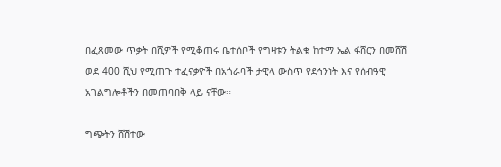በፈጸመው ጥቃት በሺዎች የሚቆጠሩ ቤተሰቦች የግዛቱን ትልቁ ከተማ ኤል ፋሸርን በመሸሽ ወደ 400 ሺህ የሚጠጉ ተፈናቃዮች በአጎራባች ታዊላ ውስጥ የደኅንነት እና የሰብዓዊ አገልግሎቶችን በመጠባበቅ ላይ ናቸው።

ግጭትን ሸሽተው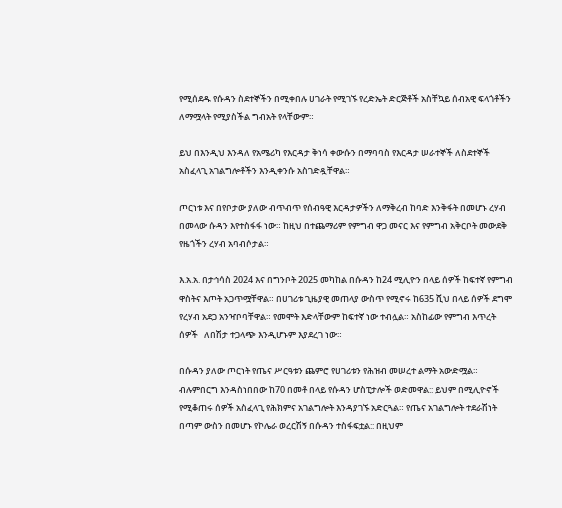የሚሰደዱ የሱዳን ስደተኞችን በሚቀበሉ ሀገራት የሚገኙ የረድኤት ድርጅቶች አስቸኳይ ሰብአዊ ፍላጎቶችን ለማሟላት የሚያስችል ግብአት የላቸውም።

ይህ በእንዲህ እንዳለ የአሜሪካ የእርዳታ ቅነሳ ቀውሱን በማባባስ የእርዳታ ሠራተኞች ለስደተኞች አስፈላጊ አገልግሎቶችን እንዲቀንሱ አስገድዷቸዋል።

ጦርነቱ እና በየቦታው ያለው ብጥብጥ የሰብዓዊ እርዳታዎችን ለማቅረብ ከባድ እንቅፋት በመሆኑ ረሃብ በመላው ሱዳን እየተስፋፋ ነው። ከዚህ በተጨማሪም የምግብ ዋጋ መናር እና የምግብ አቅርቦት መውደቅ የዜጎችን ረሃብ አባብሶታል።

እ.አ.አ. በታኅሳስ 2024 እና በግንቦት 2025 መካከል በሱዳን ከ24 ሚሊዮን በላይ ሰዎች ከፍተኛ የምግብ ዋስትና እጦት አጋጥሟቸዋል። በሀገሪቱ ጊዜያዊ መጠላያ ውስጥ የሚኖሩ ከ635 ሺህ በላይ ሰዎች ደግሞ የረሃብ አደጋ አንዣቦባቸዋል። የመሞት እድላቸውም ከፍተኛ ነው ተብሏል። አስከፊው የምግብ እጥረት ሰዎች   ለበሽታ ተጋላጭ እንዲሆኑም እያደረገ ነው።

በሱዳን ያለው ጦርነት የጤና ሥርዓቱን ጨምሮ የሀገሪቱን የሕዝብ መሠረተ ልማት አውድሟል። ብሉምበርግ እንዳስነበበው ከ70 በመቶ በላይ የሱዳን ሆስፒታሎች ወድመዋል:: ይህም በሚሊዮኖች የሚቆጠሩ ሰዎች አስፈላጊ የሕክምና አገልግሎት እንዳያገኙ አድርጓል። የጤና አገልግሎት ተደራሽነት በጣም ውስን በመሆኑ የኮሌራ ወረርሽኝ በሱዳን ተስፋፍቷል:: በዚህም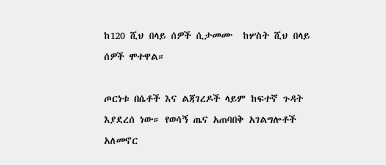ከ120 ሺህ በላይ ሰዎች ሲታመሙ  ከሦስት ሺህ በላይ ሰዎች ሞተዋል።

ጦርነቱ በሴቶች እና ልጃገረዶች ላይም ከፍተኛ ጉዳት እያደረሰ ነው። የወሳኝ ጤና አጠባበቅ አገልግሎቶች አለመኖር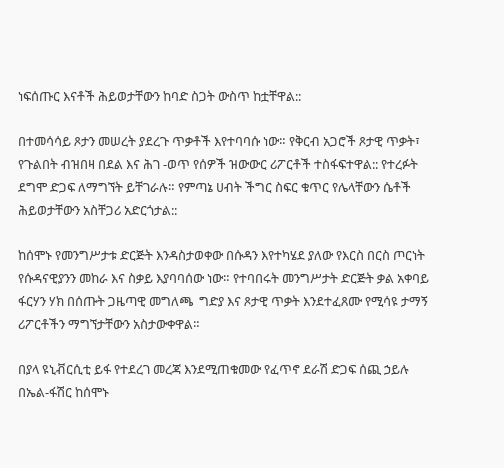ነፍሰጡር እናቶች ሕይወታቸውን ከባድ ስጋት ውስጥ ከቷቸዋል::

በተመሳሳይ ጾታን መሠረት ያደረጉ ጥቃቶች እየተባባሱ ነው። የቅርብ አጋሮች ጾታዊ ጥቃት፣   የጉልበት ብዝበዛ በደል እና ሕገ -ወጥ የሰዎች ዝውውር ሪፖርቶች ተስፋፍተዋል:: የተረፉት ደግሞ ድጋፍ ለማግኘት ይቸገራሉ። የምጣኔ ሀብት ችግር ስፍር ቁጥር የሌላቸውን ሴቶች ሕይወታቸውን አስቸጋሪ አድርጎታል::

ከሰሞኑ የመንግሥታቱ ድርጅት እንዳስታወቀው በሱዳን እየተካሄደ ያለው የእርስ በርስ ጦርነት የሱዳናዊያንን መከራ እና ስቃይ እያባባሰው ነው። የተባበሩት መንግሥታት ድርጅት ቃል አቀባይ ፋርሃን ሃክ በሰጡት ጋዜጣዊ መግለጫ  ግድያ እና ጾታዊ ጥቃት እንደተፈጸሙ የሚሳዩ ታማኝ ሪፖርቶችን ማግኘታቸውን አስታውቀዋል።

በያላ ዩኒቭርሲቲ ይፋ የተደረገ መረጃ እንደሚጠቁመው የፈጥኖ ደራሽ ድጋፍ ሰጪ ኃይሉ በኤል-ፋሽር ከሰሞኑ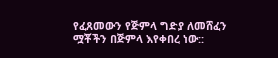የፈጸመውን የጅምላ ግድያ ለመሸፈን ሟቾችን በጅምላ እየቀበረ ነው::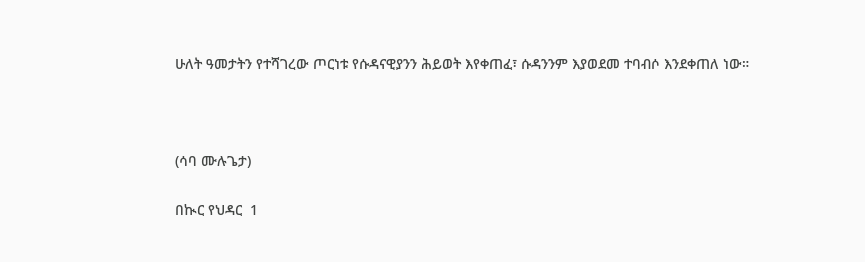ሁለት ዓመታትን የተሻገረው ጦርነቱ የሱዳናዊያንን ሕይወት እየቀጠፈ፣ ሱዳንንም እያወደመ ተባብሶ እንደቀጠለ ነው።



(ሳባ ሙሉጌታ)

በኲር የህዳር  1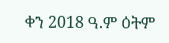ቀን 2018 ዓ.ም ዕትም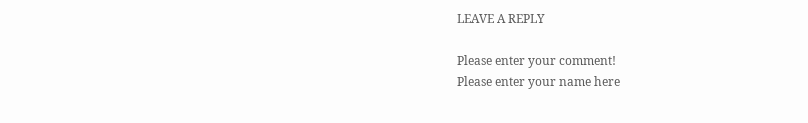LEAVE A REPLY

Please enter your comment!
Please enter your name here